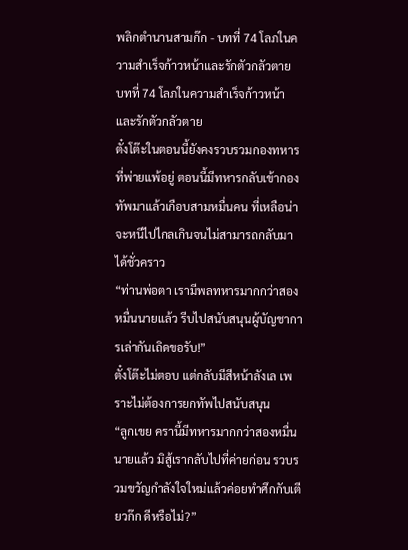พลิกตำนานสามก๊ก - บทที่ 74 โลภในความสำเร็จก้าวหน้าและรักตัวกลัวตาย
บทที่ 74 โลภในความสำเร็จก้าวหน้าและรักตัวกลัวตาย
ตั๋งโต๊ะในตอนนี้ยังคงรวบรวมกองทหารที่พ่ายแพ้อยู่ ตอนนี้มีทหารกลับเข้ากองทัพมาแล้วเกือบสามหมื่นคน ที่เหลือน่าจะหนีไปไกลเกินจนไม่สามารถกลับมาได้ชั่วคราว
“ท่านพ่อตา เรามีพลทหารมากกว่าสองหมื่นนายแล้ว รีบไปสนับสนุนผู้บัญชาการเล่ากันเถิดขอรับ!”
ตั๋งโต๊ะไม่ตอบ แต่กลับมีสีหน้าลังเล เพราะไม่ต้องการยกทัพไปสนับสนุน
“ลูกเขย ครานี้มีทหารมากกว่าสองหมื่นนายแล้ว มิสู้เรากลับไปที่ค่ายก่อน รวบรวมขวัญกำลังใจใหม่แล้วค่อยทำศึกกับเตียวก๊ก ดีหรือไม่?”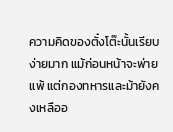ความคิดของตั๋งโต๊ะนั้นเรียบง่ายมาก แม้ก่อนหน้าจะพ่ายแพ้ แต่กองทหารและม้ายังคงเหลืออ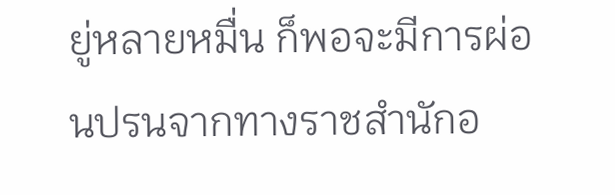ยู่หลายหมื่น ก็พอจะมีการผ่อนปรนจากทางราชสำนักอ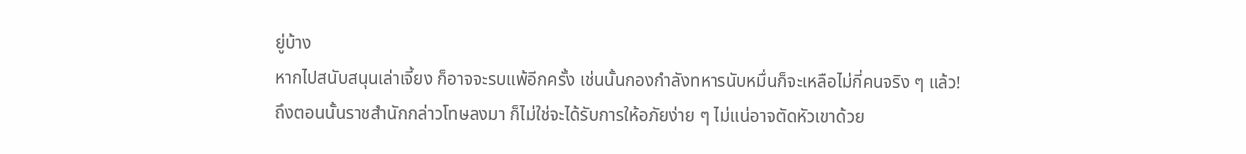ยู่บ้าง
หากไปสนับสนุนเล่าเจี้ยง ก็อาจจะรบแพ้อีกครั้ง เช่นนั้นกองกำลังทหารนับหมื่นก็จะเหลือไม่กี่คนจริง ๆ แล้ว!
ถึงตอนนั้นราชสำนักกล่าวโทษลงมา ก็ไม่ใช่จะได้รับการให้อภัยง่าย ๆ ไม่แน่อาจตัดหัวเขาด้วย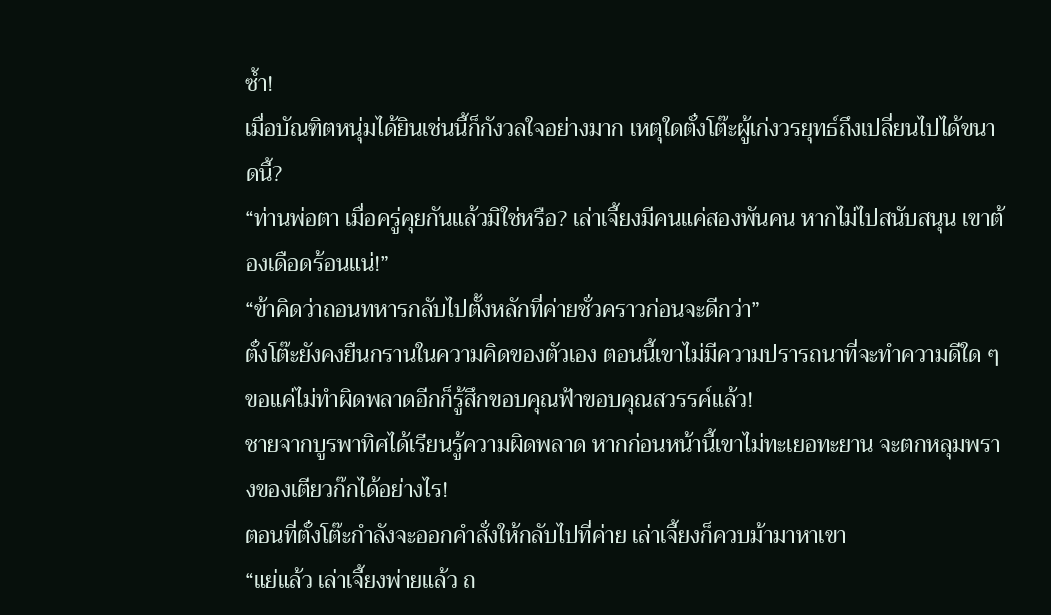ซ้ำ!
เมื่อบัณฑิตหนุ่มได้ยินเช่นนี้ก็กังวลใจอย่างมาก เหตุใดตั๋งโต๊ะผู้เก่งวรยุทธ์ถึงเปลี่ยนไปได้ขนาดนี้?
“ท่านพ่อตา เมื่อครู่คุยกันแล้วมิใช่หรือ? เล่าเจี้ยงมีคนแค่สองพันคน หากไม่ไปสนับสนุน เขาต้องเดือดร้อนแน่!”
“ข้าคิดว่าถอนทหารกลับไปตั้งหลักที่ค่ายชั่วคราวก่อนจะดีกว่า”
ตั๋งโต๊ะยังคงยืนกรานในความคิดของตัวเอง ตอนนี้เขาไม่มีความปรารถนาที่จะทำความดีใด ๆ ขอแค่ไม่ทำผิดพลาดอีกก็รู้สึกขอบคุณฟ้าขอบคุณสวรรค์แล้ว!
ชายจากบูรพาทิศได้เรียนรู้ความผิดพลาด หากก่อนหน้านี้เขาไม่ทะเยอทะยาน จะตกหลุมพรางของเตียวก๊กได้อย่างไร!
ตอนที่ตั๋งโต๊ะกำลังจะออกคำสั่งให้กลับไปที่ค่าย เล่าเจี้ยงก็ควบม้ามาหาเขา
“แย่แล้ว เล่าเจี้ยงพ่ายแล้ว ถ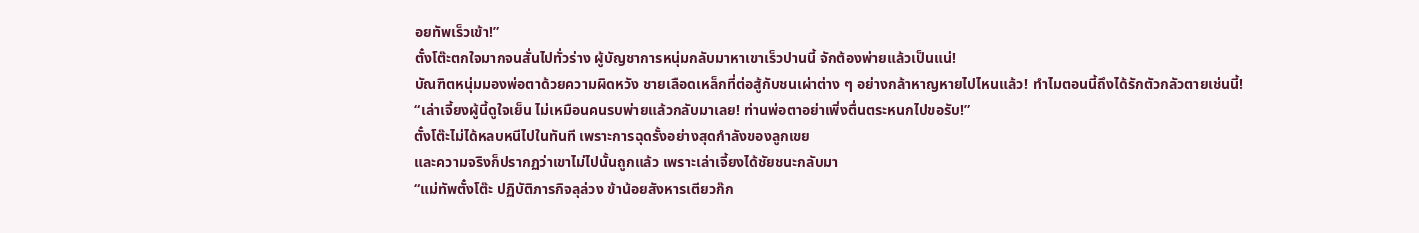อยทัพเร็วเข้า!”
ตั๋งโต๊ะตกใจมากจนสั่นไปทั่วร่าง ผู้บัญชาการหนุ่มกลับมาหาเขาเร็วปานนี้ จักต้องพ่ายแล้วเป็นแน่!
บัณฑิตหนุ่มมองพ่อตาด้วยความผิดหวัง ชายเลือดเหล็กที่ต่อสู้กับชนเผ่าต่าง ๆ อย่างกล้าหาญหายไปไหนแล้ว! ทำไมตอนนี้ถึงได้รักตัวกลัวตายเช่นนี้!
“เล่าเจี้ยงผู้นี้ดูใจเย็น ไม่เหมือนคนรบพ่ายแล้วกลับมาเลย! ท่านพ่อตาอย่าเพิ่งตื่นตระหนกไปขอรับ!”
ตั๋งโต๊ะไม่ได้หลบหนีไปในทันที เพราะการฉุดรั้งอย่างสุดกำลังของลูกเขย
และความจริงก็ปรากฏว่าเขาไม่ไปนั้นถูกแล้ว เพราะเล่าเจี้ยงได้ชัยชนะกลับมา
“แม่ทัพตั๋งโต๊ะ ปฏิบัติภารกิจลุล่วง ข้าน้อยสังหารเตียวก๊ก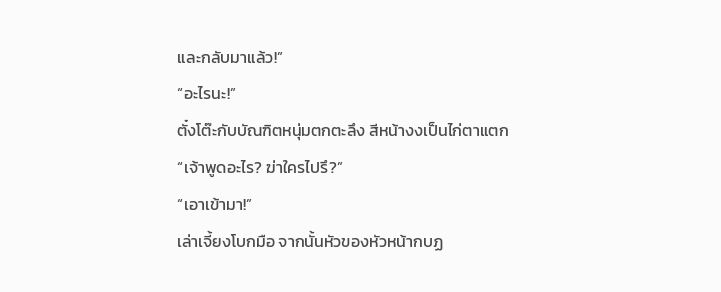และกลับมาแล้ว!”
“อะไรนะ!”
ตั๋งโต๊ะกับบัณฑิตหนุ่มตกตะลึง สีหน้างงเป็นไก่ตาแตก
“เจ้าพูดอะไร? ฆ่าใครไปรึ?”
“เอาเข้ามา!”
เล่าเจี้ยงโบกมือ จากนั้นหัวของหัวหน้ากบฏ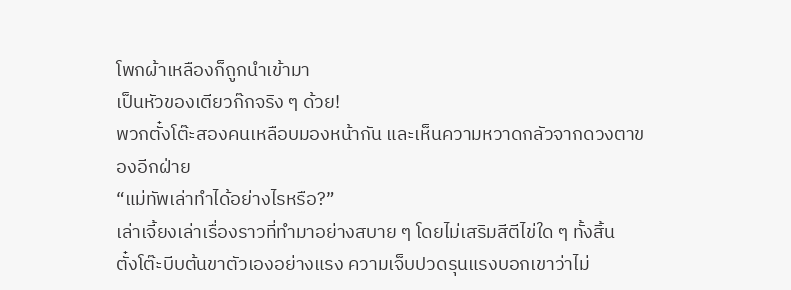โพกผ้าเหลืองก็ถูกนำเข้ามา
เป็นหัวของเตียวก๊กจริง ๆ ด้วย!
พวกตั๋งโต๊ะสองคนเหลือบมองหน้ากัน และเห็นความหวาดกลัวจากดวงตาของอีกฝ่าย
“แม่ทัพเล่าทำได้อย่างไรหรือ?”
เล่าเจี้ยงเล่าเรื่องราวที่ทำมาอย่างสบาย ๆ โดยไม่เสริมสีตีไข่ใด ๆ ทั้งสิ้น
ตั๋งโต๊ะบีบต้นขาตัวเองอย่างแรง ความเจ็บปวดรุนแรงบอกเขาว่าไม่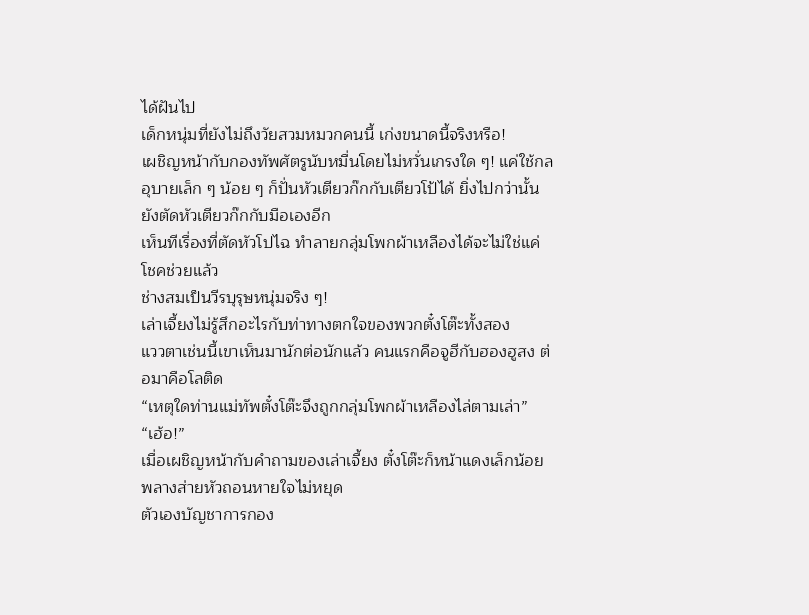ได้ฝันไป
เด็กหนุ่มที่ยังไม่ถึงวัยสวมหมวกคนนี้ เก่งขนาดนี้จริงหรือ!
เผชิญหน้ากับกองทัพศัตรูนับหมื่นโดยไม่หวั่นเกรงใด ๆ! แค่ใช้กลอุบายเล็ก ๆ น้อย ๆ ก็ปั่นหัวเตียวก๊กกับเตียวโป้ได้ ยิ่งไปกว่านั้นยังตัดหัวเตียวก๊กกับมือเองอีก
เห็นทีเรื่องที่ตัดหัวโปไฉ ทำลายกลุ่มโพกผ้าเหลืองได้จะไม่ใช่แค่โชคช่วยแล้ว
ช่างสมเป็นวีรบุรุษหนุ่มจริง ๆ!
เล่าเจี้ยงไม่รู้สึกอะไรกับท่าทางตกใจของพวกตั๋งโต๊ะทั้งสอง
แววตาเช่นนี้เขาเห็นมานักต่อนักแล้ว คนแรกคือจูฮีกับฮองฮูสง ต่อมาคือโลติด
“เหตุใดท่านแม่ทัพตั๋งโต๊ะจึงถูกกลุ่มโพกผ้าเหลืองไล่ตามเล่า”
“เฮ้อ!”
เมื่อเผชิญหน้ากับคำถามของเล่าเจี้ยง ตั๋งโต๊ะก็หน้าแดงเล็กน้อย พลางส่ายหัวถอนหายใจไม่หยุด
ตัวเองบัญชาการกอง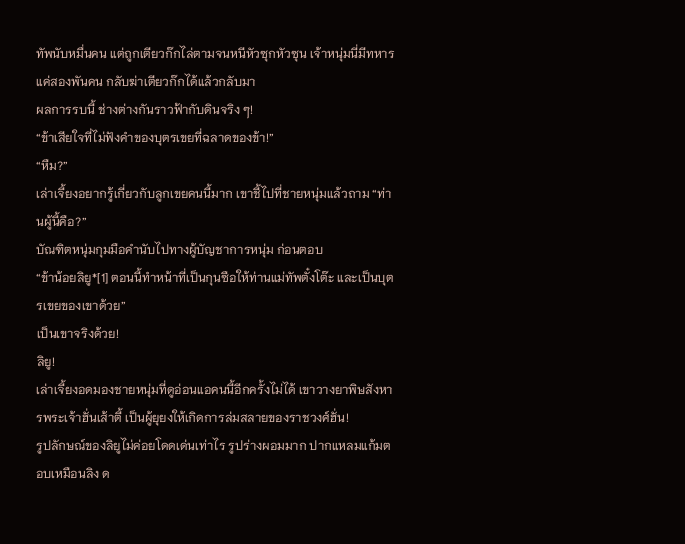ทัพนับหมื่นคน แต่ถูกเตียวก๊กไล่ตามจนหนีหัวซุกหัวซุน เจ้าหนุ่มนี่มีทหารแค่สองพันคน กลับฆ่าเตียวก๊กได้แล้วกลับมา
ผลการรบนี้ ช่างต่างกันราวฟ้ากับดินจริง ๆ!
“ข้าเสียใจที่ไม่ฟังคำของบุตรเขยที่ฉลาดของข้า!”
“หืม?”
เล่าเจี้ยงอยากรู้เกี่ยวกับลูกเขยคนนี้มาก เขาชี้ไปที่ชายหนุ่มแล้วถาม “ท่านผู้นี้คือ?”
บัณฑิตหนุ่มกุมมือคำนับไปทางผู้บัญชาการหนุ่ม ก่อนตอบ
“ข้าน้อยลิยู*[1] ตอนนี้ทำหน้าที่เป็นกุนซือให้ท่านแม่ทัพตั๋งโต๊ะ และเป็นบุตรเขยของเขาด้วย”
เป็นเขาจริงด้วย!
ลิยู!
เล่าเจี้ยงอดมองชายหนุ่มที่ดูอ่อนแอคนนี้อีกครั้งไม่ได้ เขาวางยาพิษสังหารพระเจ้าฮั่นเส้าตี้ เป็นผู้ยุยงให้เกิดการล่มสลายของราชวงศ์ฮั่น!
รูปลักษณ์ของลิยูไม่ค่อยโดดเด่นเท่าไร รูปร่างผอมมาก ปากแหลมแก้มตอบเหมือนลิง ด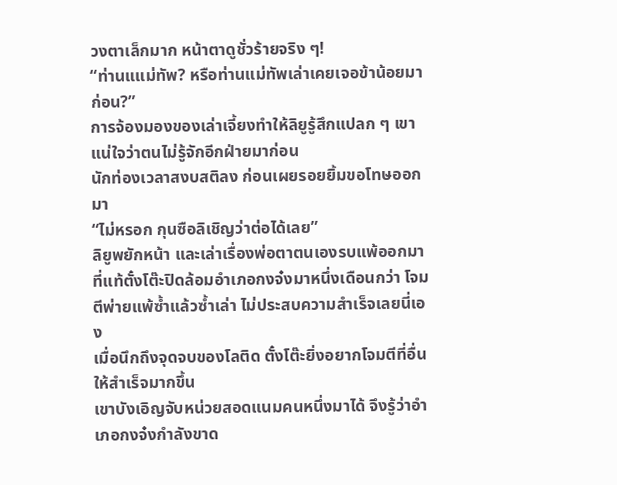วงตาเล็กมาก หน้าตาดูชั่วร้ายจริง ๆ!
“ท่านแแม่ทัพ? หรือท่านแม่ทัพเล่าเคยเจอข้าน้อยมาก่อน?”
การจ้องมองของเล่าเจี้ยงทำให้ลิยูรู้สึกแปลก ๆ เขาแน่ใจว่าตนไม่รู้จักอีกฝ่ายมาก่อน
นักท่องเวลาสงบสติลง ก่อนเผยรอยยิ้มขอโทษออกมา
“ไม่หรอก กุนซือลิเชิญว่าต่อได้เลย”
ลิยูพยักหน้า และเล่าเรื่องพ่อตาตนเองรบแพ้ออกมา
ที่แท้ตั๋งโต๊ะปิดล้อมอำเภอกงจ๋งมาหนึ่งเดือนกว่า โจมตีพ่ายแพ้ซ้ำแล้วซ้ำเล่า ไม่ประสบความสำเร็จเลยนี่เอง
เมื่อนึกถึงจุดจบของโลติด ตั๋งโต๊ะยิ่งอยากโจมตีที่อื่นให้สำเร็จมากขึ้น
เขาบังเอิญจับหน่วยสอดแนมคนหนึ่งมาได้ จึงรู้ว่าอำเภอกงจ๋งกำลังขาด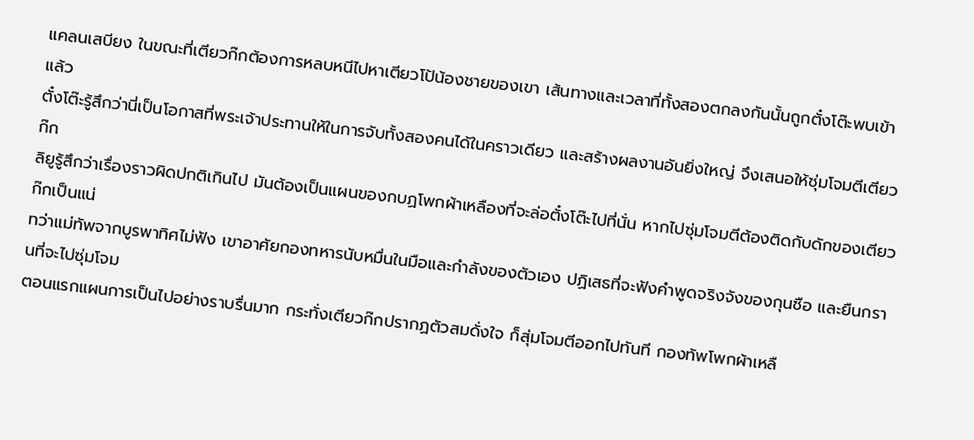แคลนเสบียง ในขณะที่เตียวก๊กต้องการหลบหนีไปหาเตียวโป้น้องชายของเขา เส้นทางและเวลาที่ทั้งสองตกลงกันนั้นถูกตั๋งโต๊ะพบเข้าแล้ว
ตั๋งโต๊ะรู้สึกว่านี่เป็นโอกาสที่พระเจ้าประทานให้ในการจับทั้งสองคนได้ในคราวเดียว และสร้างผลงานอันยิ่งใหญ่ จึงเสนอให้ซุ่มโจมตีเตียวก๊ก
ลิยูรู้สึกว่าเรื่องราวผิดปกติเกินไป มันต้องเป็นแผนของกบฏโพกผ้าเหลืองที่จะล่อตั๋งโต๊ะไปที่นั่น หากไปซุ่มโจมตีต้องติดกับดักของเตียวก๊กเป็นแน่
ทว่าแม่ทัพจากบูรพาทิศไม่ฟัง เขาอาศัยกองทหารนับหมื่นในมือและกำลังของตัวเอง ปฏิเสธที่จะฟังคำพูดจริงจังของกุนซือ และยืนกรานที่จะไปซุ่มโจม
ตอนแรกแผนการเป็นไปอย่างราบรื่นมาก กระทั่งเตียวก๊กปรากฏตัวสมดั่งใจ ก็สุ่มโจมตีออกไปทันที กองทัพโพกผ้าเหลื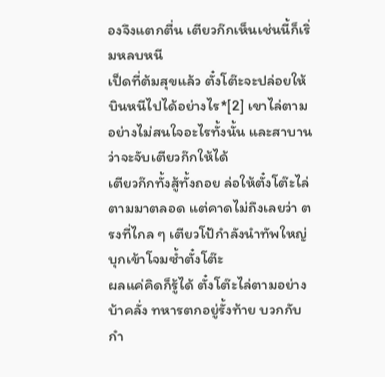องจึงแตกตื่น เตียวก๊กเห็นเช่นนี้ก็เริ่มหลบหนี
เป็ดที่ต้มสุขแล้ว ตั๋งโต๊ะจะปล่อยให้บินหนีไปได้อย่างไร*[2] เขาไล่ตามอย่างไม่สนใจอะไรทั้งนั้น และสาบานว่าจะจับเตียวก๊กให้ได้
เตียวก๊กทั้งสู้ทั้งถอย ล่อให้ตั๋งโต๊ะไล่ตามมาตลอด แต่คาดไม่ถึงเลยว่า ตรงที่ไกล ๆ เตียวโป้กำลังนำทัพใหญ่บุกเข้าโจมซ้ำตั๋งโต๊ะ
ผลแค่คิดก็รู้ได้ ตั๋งโต๊ะไล่ตามอย่างบ้าคลั่ง ทหารตกอยู่รั้งท้าย บวกกับกำ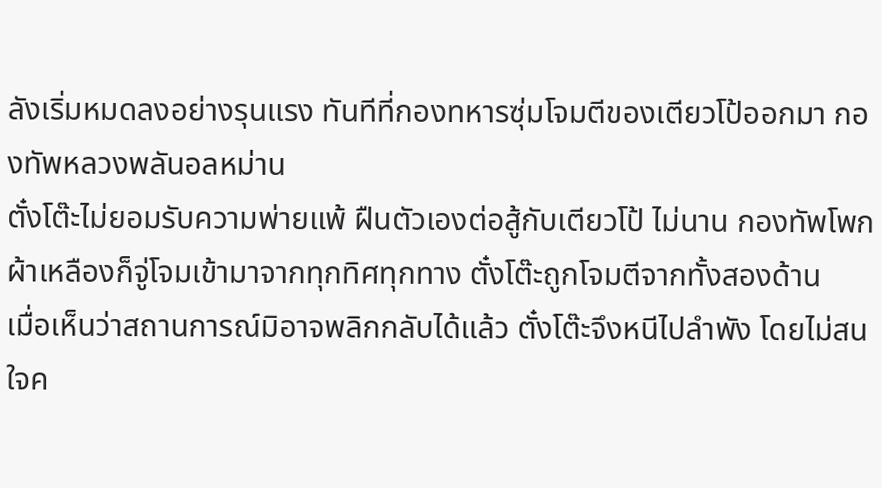ลังเริ่มหมดลงอย่างรุนแรง ทันทีที่กองทหารซุ่มโจมตีของเตียวโป้ออกมา กองทัพหลวงพลันอลหม่าน
ตั๋งโต๊ะไม่ยอมรับความพ่ายแพ้ ฝืนตัวเองต่อสู้กับเตียวโป้ ไม่นาน กองทัพโพกผ้าเหลืองก็จู่โจมเข้ามาจากทุกทิศทุกทาง ตั๋งโต๊ะถูกโจมตีจากทั้งสองด้าน
เมื่อเห็นว่าสถานการณ์มิอาจพลิกกลับได้แล้ว ตั๋งโต๊ะจึงหนีไปลำพัง โดยไม่สนใจค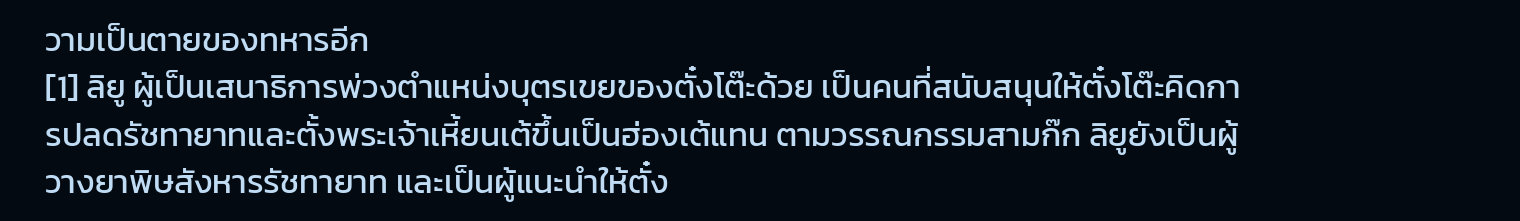วามเป็นตายของทหารอีก
[1] ลิยู ผู้เป็นเสนาธิการพ่วงตำแหน่งบุตรเขยของตั๋งโต๊ะด้วย เป็นคนที่สนับสนุนให้ตั๋งโต๊ะคิดการปลดรัชทายาทและตั้งพระเจ้าเหี้ยนเต้ขึ้นเป็นฮ่องเต้แทน ตามวรรณกรรมสามก๊ก ลิยูยังเป็นผู้วางยาพิษสังหารรัชทายาท และเป็นผู้แนะนำให้ตั๋ง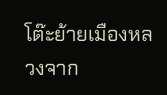โต๊ะย้ายเมืองหลวงจาก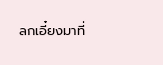ลกเอี๋ยงมาที่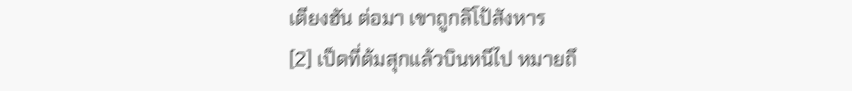เตียงฮัน ต่อมา เขาถูกลิโป้สังหาร
[2] เป็ดที่ต้มสุกแล้วบินหนีไป หมายถึ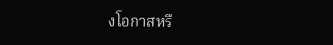งโอกาสหรื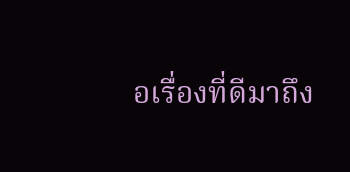อเรื่องที่ดีมาถึง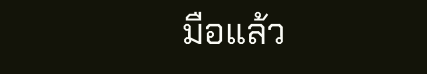มือแล้ว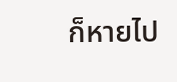ก็หายไป